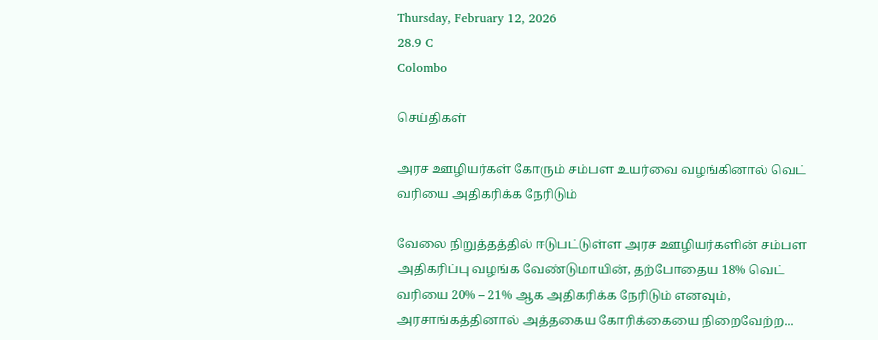Thursday, February 12, 2026
28.9 C
Colombo

செய்திகள்

அரச ஊழியர்கள் கோரும் சம்பள உயர்வை வழங்கினால் வெட் வரியை அதிகரிக்க நேரிடும்

வேலை நிறுத்தத்தில் ஈடுபட்டுள்ள அரச ஊழியர்களின் சம்பள அதிகரிப்பு வழங்க வேண்டுமாயின், தற்போதைய 18% வெட் வரியை 20% – 21% ஆக அதிகரிக்க நேரிடும் எனவும், அரசாங்கத்தினால் அத்தகைய கோரிக்கையை நிறைவேற்ற...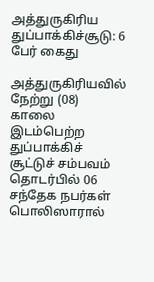அத்துருகிரிய துப்பாக்கிச்சூடு: 6 பேர் கைது

அத்துருகிரியவில் நேற்று (08) காலை இடம்பெற்ற துப்பாக்கிச் சூட்டுச் சம்பவம் தொடர்பில் 06 சந்தேக நபர்கள் பொலிஸாரால்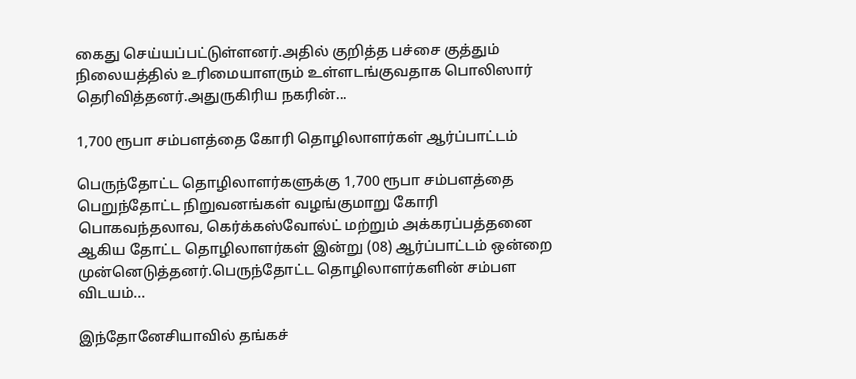கைது செய்யப்பட்டுள்ளனர்.அதில் குறித்த பச்சை குத்தும் நிலையத்தில் உரிமையாளரும் உள்ளடங்குவதாக பொலிஸார் தெரிவித்தனர்.அதுருகிரிய நகரின்...

1,700 ரூபா சம்பளத்தை கோரி தொழிலாளர்கள் ஆர்ப்பாட்டம்

பெருந்தோட்ட தொழிலாளர்களுக்கு 1,700 ரூபா சம்பளத்தை பெறுந்தோட்ட நிறுவனங்கள் வழங்குமாறு கோரி பொகவந்தலாவ, கெர்க்கஸ்வோல்ட் மற்றும் அக்கரப்பத்தனை ஆகிய தோட்ட தொழிலாளர்கள் இன்று (08) ஆர்ப்பாட்டம் ஒன்றை முன்னெடுத்தனர்.பெருந்தோட்ட தொழிலாளர்களின் சம்பள விடயம்...

இந்தோனேசியாவில் தங்கச்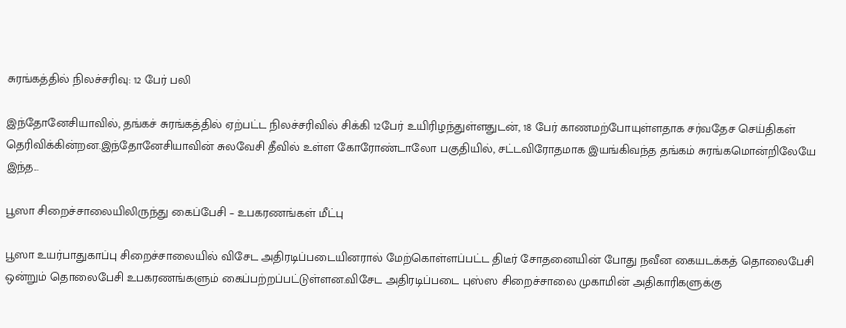சுரங்கத்தில் நிலச்சரிவு: 12 பேர் பலி

இந்தோனேசியாவில், தங்கச் சுரங்கத்தில் ஏற்பட்ட நிலச்சரிவில் சிக்கி 12பேர் உயிரிழந்துள்ளதுடன், 18 பேர் காணமற்போயுள்ளதாக சர்வதேச செய்திகள் தெரிவிக்கின்றன.இந்தோனேசியாவின் சுலவேசி தீவில் உள்ள கோரோண்டாலோ பகுதியில், சட்டவிரோதமாக இயங்கிவந்த தங்கம் சுரங்கமொன்றிலேயே இந்த...

பூஸா சிறைச்சாலையிலிருந்து கைப்பேசி – உபகரணங்கள் மீட்பு

பூஸா உயர்பாதுகாப்பு சிறைச்சாலையில் விசேட அதிரடிப்படையினரால் மேற்கொள்ளப்பட்ட திடீர் சோதனையின் போது நவீன கையடக்கத் தொலைபேசி ஒன்றும் தொலைபேசி உபகரணங்களும் கைப்பற்றப்பட்டுள்ளன.விசேட அதிரடிப்படை புஸ்ஸ சிறைச்சாலை முகாமின் அதிகாரிகளுக்கு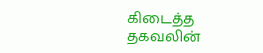கிடைத்த தகவலின்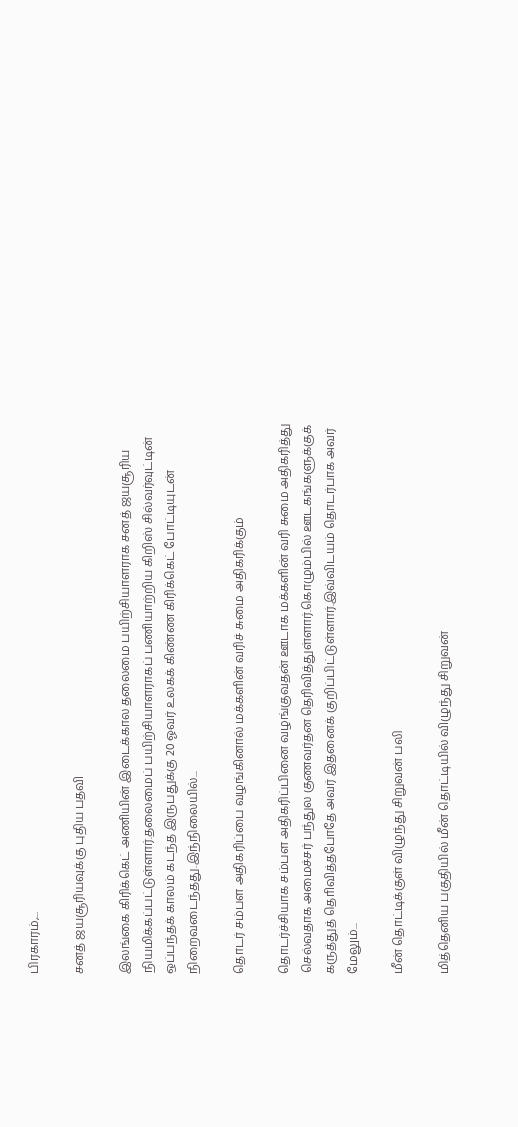பிரகாரம்,...

சனத் ஜயசூரியவுக்கு புதிய பதவி

இலங்கை கிரிக்கெட் அணியின் இடைக்கால தலைமை பயிற்சியாளராக சனத் ஜயசூரிய நியமிக்கப்பட்டுள்ளார்.தலைமைப் பயிற்சியாளராகப் பணியாற்றிய கிறிஸ் சில்வர்வுட்டின் ஒப்பந்தக் காலம் கடந்த இருபதுக்கு 20 ஓவர் உலகக் கிண்ண கிரிக்கெட் போட்டியுடன் நிறைவடைந்தது.இந்நிலையில்...

தொடர் சம்பள அதிகரிப்பை வழங்கினால் மக்களின் வரிச் சுமை அதிகரிக்கும்

தொடர்ச்சியாக சம்பள அதிகரிப்பினை வழங்குவதன் ஊடாக மக்களின் வரி சுமை அதிகரித்து செல்வதாக அமைச்சர் பந்துல குணவர்தன தெரிவித்துள்ளார்.கொழும்பில் ஊடகங்களுக்குக் கருத்துத் தொிவித்தபோதே அவர் இதனைக் குறிப்பிட்டுள்ளார்.இவ்விடயம் தொடர்பாக அவர் மேலும்...

மீன் தொட்டிக்குள் விழுந்து சிறுவன் பலி

மித்தெனிய பகுதியில் மீன் தொட்டியில் விழுந்து சிறுவன்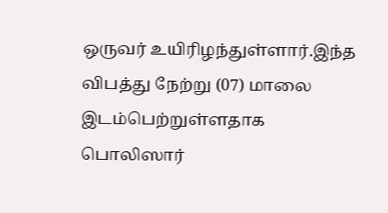ஒருவர் உயிரிழந்துள்ளார்.இந்த விபத்து நேற்று (07) மாலை இடம்பெற்றுள்ளதாக பொலிஸார்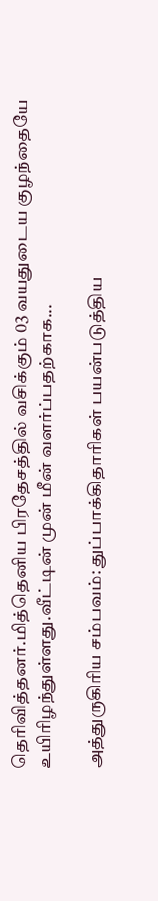தெரிவித்தனர்.மித்தெனிய பிரதேசத்தில் வசிக்கும் 03 வயதுடைய குழந்தையே உயிரிழந்துள்ளது.வீட்டின் முன் மீன் வளர்ப்பதற்காக...

அத்துருகிரிய சம்பவம்: துப்பாக்கிதாரிகள் பயன்படுத்திய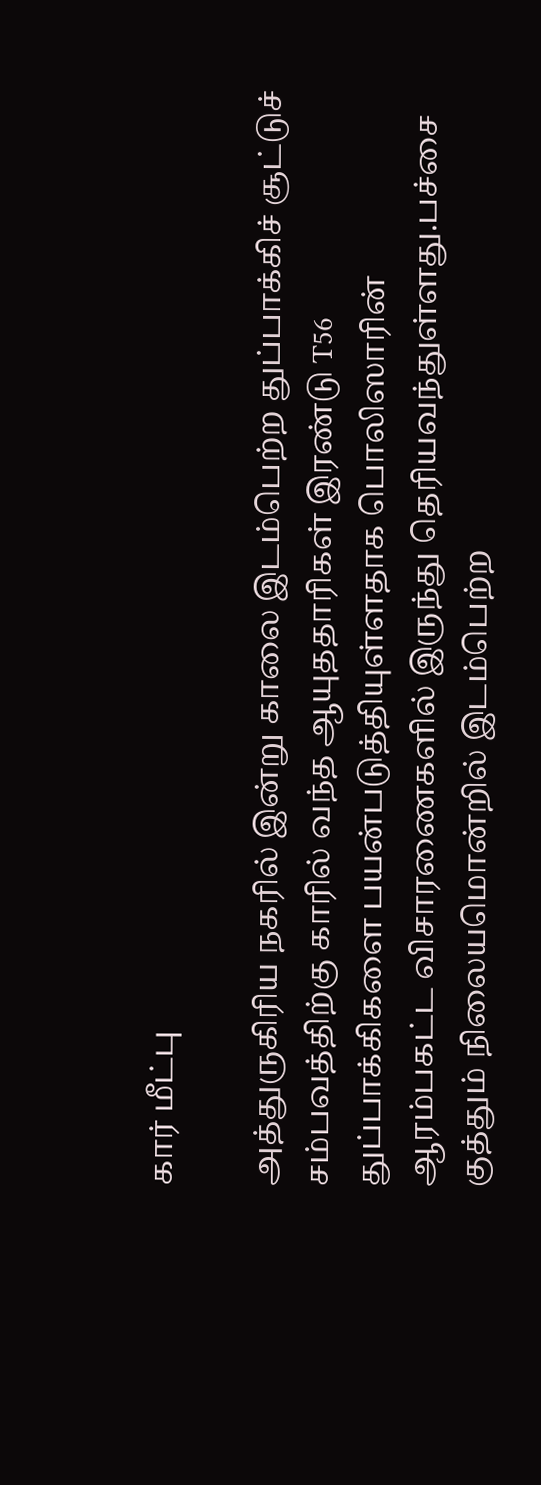கார் மீட்பு

அத்துருகிரிய நகரில் இன்று காலை இடம்பெற்ற துப்பாக்கிச் சூட்டுச் சம்பவத்திற்கு காரில் வந்த ஆயுததாரிகள் இரண்டு T56 துப்பாக்கிகளை பயன்படுத்தியுள்ளதாக பொலிஸாரின் ஆரம்பகட்ட விசாரணைகளில் இருந்து தெரியவந்துள்ளது.பச்சை குத்தும் நிலையமொன்றில் இடம்பெற்ற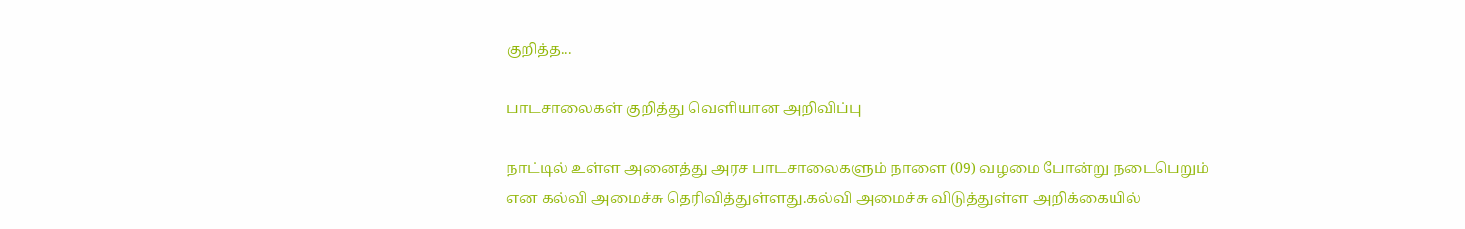குறித்த...

பாடசாலைகள் குறித்து வெளியான அறிவிப்பு

நாட்டில் உள்ள அனைத்து அரச பாடசாலைகளும் நாளை (09) வழமை போன்று நடைபெறும் என கல்வி அமைச்சு தெரிவித்துள்ளது.கல்வி அமைச்சு விடுத்துள்ள அறிக்கையில்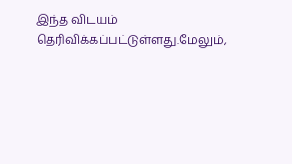இந்த விடயம் தெரிவிக்கப்பட்டுள்ளது.மேலும்,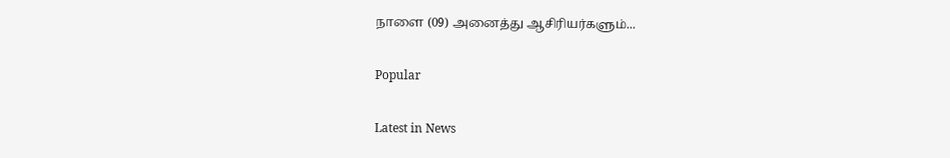நாளை (09) அனைத்து ஆசிரியர்களும்...

Popular

Latest in News